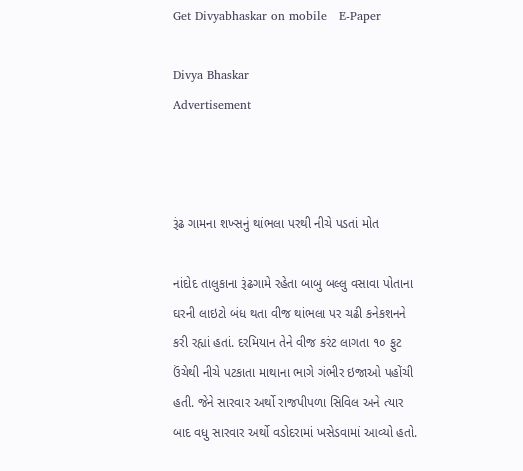Get Divyabhaskar on mobile   E-Paper

Divya Bhaskar
Advertisement



રૂંઢ ગામના શખ્સનું થાંભલા પરથી નીચે પડતાં મોત

નાંદોદ તાલુકાના રૂંઢગામે રહેતા બાબુ બલ્લુ વસાવા પોતાના ઘરની લાઇટો બંધ થતા વીજ થાંભલા પર ચઢી કનેકશનને કરી રહ્યાં હતાં. દરમિયાન તેને વીજ કરંટ લાગતા ૧૦ ફુટ ઉંચેથી નીચે પટકાતા માથાના ભાગે ગંભીર ઇજાઓ પહોંચી હતી. જેને સારવાર અર્થો રાજપીપળા સિવિલ અને ત્યાર બાદ વધુ સારવાર અર્થો વડોદરામાં ખસેડવામાં આવ્યો હતો.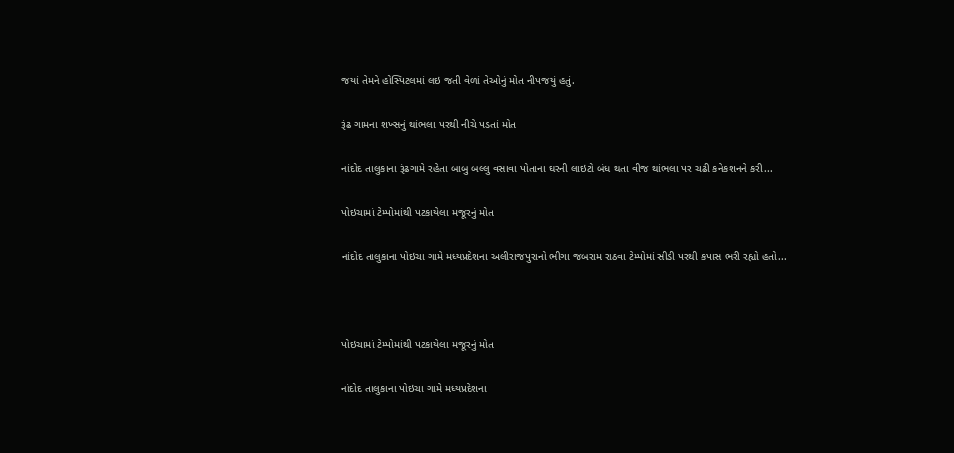જયાં તેમને હોસ્પિટલમાં લઇ જતી વેળાં તેઓનું મોત નીપજયું હતું.

રૂંઢ ગામના શખ્સનું થાંભલા પરથી નીચે પડતાં મોત

નાંદોદ તાલુકાના રૂંઢગામે રહેતા બાબુ બલ્લુ વસાવા પોતાના ઘરની લાઇટો બંધ થતા વીજ થાંભલા પર ચઢી કનેકશનને કરી...

પોઇચામાં ટેમ્પોમાંથી પટકાયેલા મજૂરનું મોત

નાંદોદ તાલુકાના પોઇચા ગામે મધ્યપ્રદેશના અલીરાજપુરાનો ભીગા જબરામ રાઠવા ટેમ્પોમાં સીડી પરથી કપાસ ભરી રહ્યો હતો...



પોઇચામાં ટેમ્પોમાંથી પટકાયેલા મજૂરનું મોત

નાંદોદ તાલુકાના પોઇચા ગામે મધ્યપ્રદેશના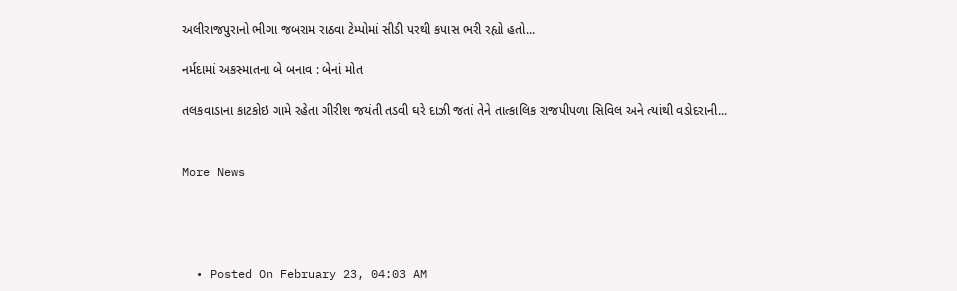અલીરાજપુરાનો ભીગા જબરામ રાઠવા ટેમ્પોમાં સીડી પરથી કપાસ ભરી રહ્યો હતો...

નર્મદામાં અકસ્માતના બે બનાવ : બેનાં મોત

તલકવાડાના કાટકોઇ ગામે રહેતા ગીરીશ જયંતી તડવી ઘરે દાઝી જતાં તેને તાત્કાલિક રાજપીપળા સિવિલ અને ત્યાંથી વડોદરાની...


More News




  • Posted On February 23, 04:03 AM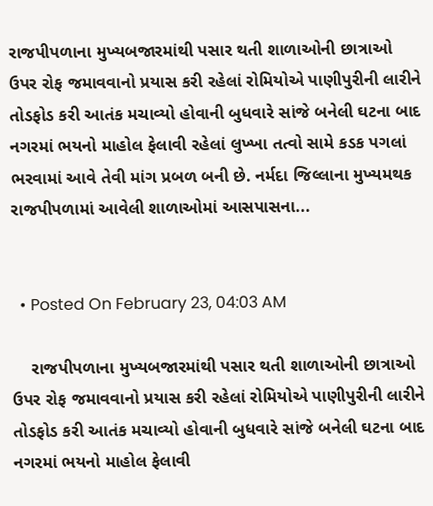રાજપીપળાના મુખ્યબજારમાંથી પસાર થતી શાળાઓની છાત્રાઓ ઉપર રોફ જમાવવાનો પ્રયાસ કરી રહેલાં રોમિયોએ પાણીપુરીની લારીને તોડફોડ કરી આતંક મચાવ્યો હોવાની બુધવારે સાંજે બનેલી ઘટના બાદ નગરમાં ભયનો માહોલ ફેલાવી રહેલાં લુખ્ખા તત્વો સામે કડક પગલાં ભરવામાં આવે તેવી માંગ પ્રબળ બની છે. નર્મદા જિલ્લાના મુખ્યમથક રાજપીપળામાં આવેલી શાળાઓમાં આસપાસના...


  • Posted On February 23, 04:03 AM

    રાજપીપળાના મુખ્યબજારમાંથી પસાર થતી શાળાઓની છાત્રાઓ ઉપર રોફ જમાવવાનો પ્રયાસ કરી રહેલાં રોમિયોએ પાણીપુરીની લારીને તોડફોડ કરી આતંક મચાવ્યો હોવાની બુધવારે સાંજે બનેલી ઘટના બાદ નગરમાં ભયનો માહોલ ફેલાવી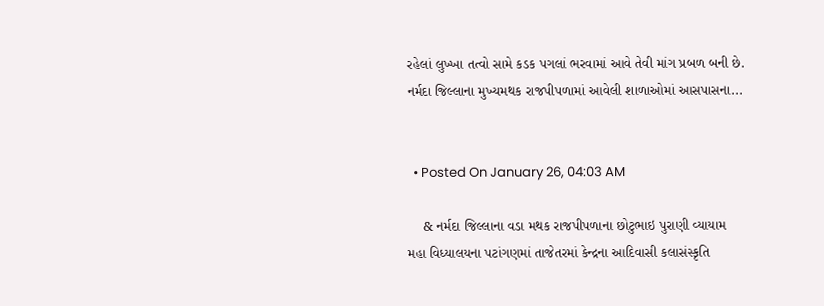રહેલાં લુખ્ખા તત્વો સામે કડક પગલાં ભરવામાં આવે તેવી માંગ પ્રબળ બની છે. નર્મદા જિલ્લાના મુખ્યમથક રાજપીપળામાં આવેલી શાળાઓમાં આસપાસના...


  • Posted On January 26, 04:03 AM

    & નર્મદા જિલ્લાના વડા મથક રાજપીપળાના છોટુભાઇ પુરાણી વ્યાયામ મહા વિધ્યાલયના પટાંગણમાં તાજેતરમાં કેન્દ્રના આદિવાસી કલાસંસ્કૃતિ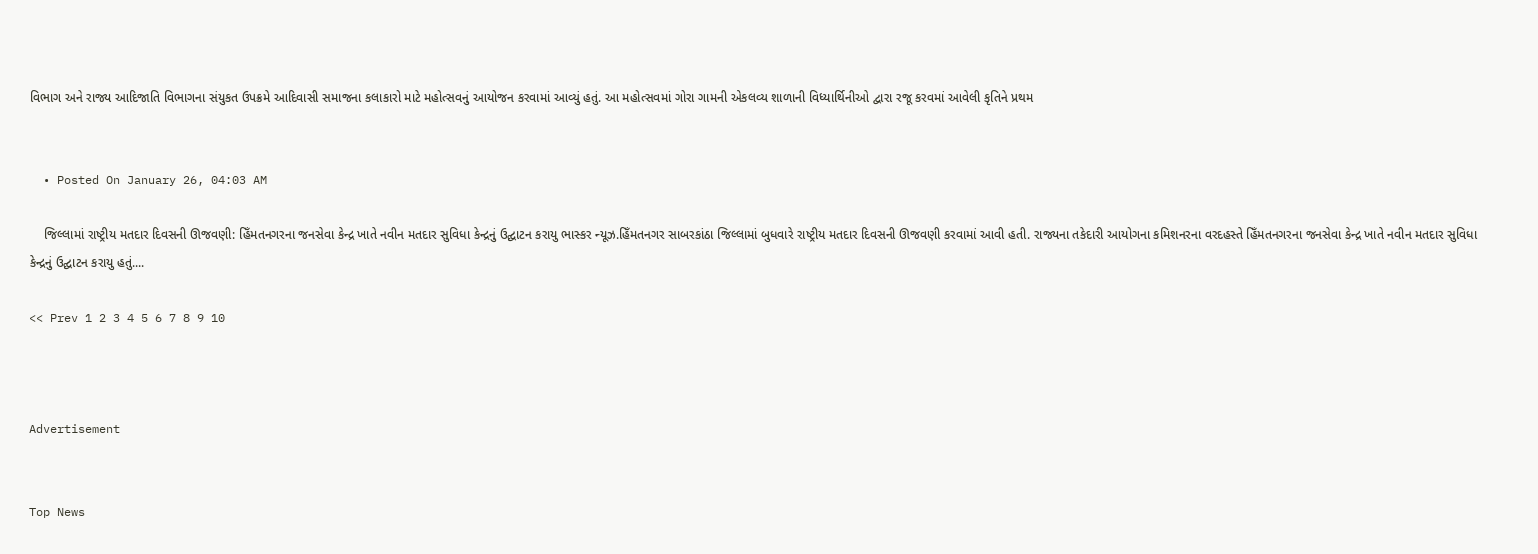વિભાગ અને રાજ્ય આદિજાતિ વિભાગના સંયુકત ઉપક્રમે આદિવાસી સમાજના કલાકારો માટે મહોત્સવનું આયોજન કરવામાં આવ્યું હતું. આ મહોત્સવમાં ગોરા ગામની એકલવ્ય શાળાની વિધ્યાર્થિનીઓ દ્વારા રજૂ કરવમાં આવેલી કૃતિને પ્રથમ


  • Posted On January 26, 04:03 AM

    જિલ્લામાં રાષ્ટ્રીય મતદાર દિવસની ઊજવણી: હિઁમતનગરના જનસેવા કેન્દ્ર ખાતે નવીન મતદાર સુવિધા કેન્દ્રનું ઉદ્ઘાટન કરાયુ ભાસ્કર ન્યૂઝ.હિઁમતનગર સાબરકાંઠા જિલ્લામાં બુધવારે રાષ્ટ્રીય મતદાર દિવસની ઊજવણી કરવામાં આવી હતી. રાજ્યના તકેદારી આયોગના કમિશનરના વરદહસ્તે હિઁમતનગરના જનસેવા કેન્દ્ર ખાતે નવીન મતદાર સુવિધા કેન્દ્રનું ઉદ્ઘાટન કરાયુ હતું....

<< Prev 1 2 3 4 5 6 7 8 9 10



Advertisement


Top News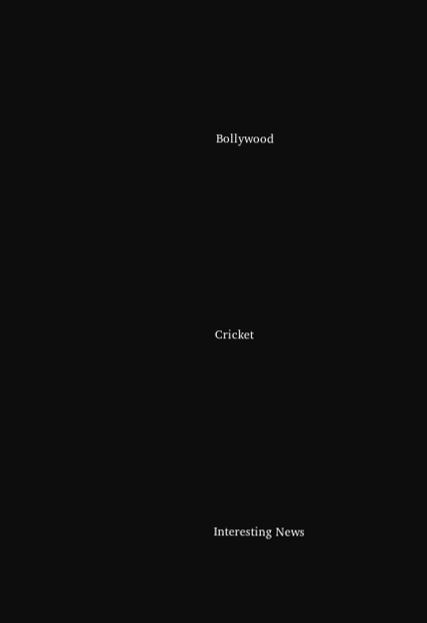Bollywood











Cricket











Interesting News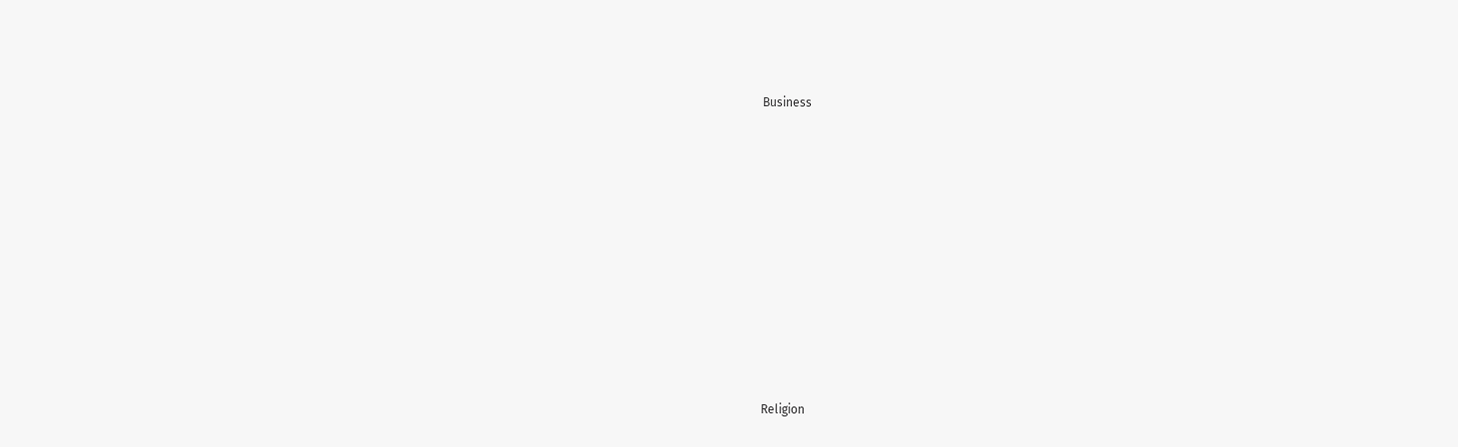Business











Religion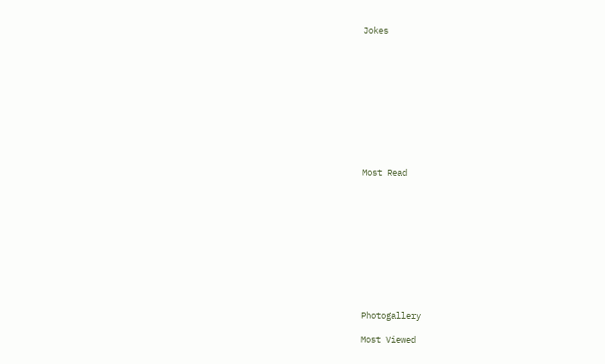Jokes











Most Read











Photogallery

Most Viewed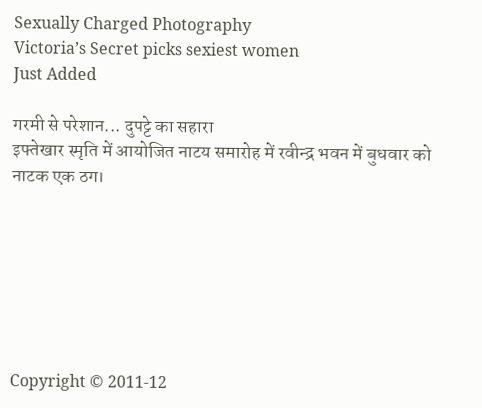Sexually Charged Photography
Victoria’s Secret picks sexiest women
Just Added

गरमी से परेशान... दुपट्टे का सहारा
इफ्तेखार स्मृति में आयोजित नाटय समारोह में रवीन्द्र भवन में बुधवार को नाटक एक ठग।







Copyright © 2011-12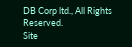DB Corp ltd., All Rights Reserved.
Site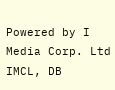Powered by I Media Corp. Ltd IMCL, DB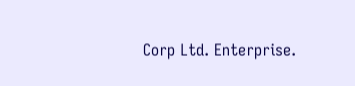Corp Ltd. Enterprise.